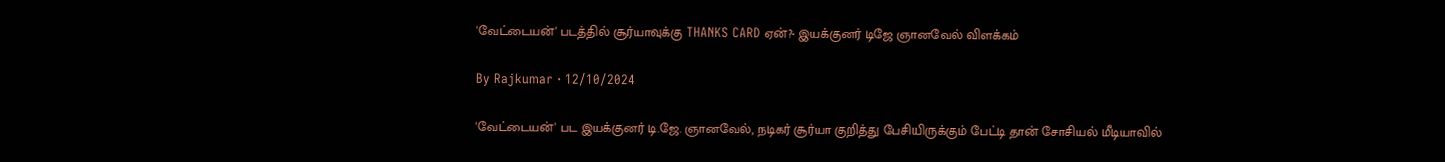'வேட்டையன்' படத்தில் சூர்யாவுக்கு THANKS CARD ஏன்?- இயக்குனர் டிஜே ஞானவேல் விளக்கம்

By Rajkumar · 12/10/2024

'வேட்டையன்' பட இயக்குனர் டி.ஜே. ஞானவேல், நடிகர் சூர்யா குறித்து பேசியிருக்கும் பேட்டி தான் சோசியல் மீடியாவில்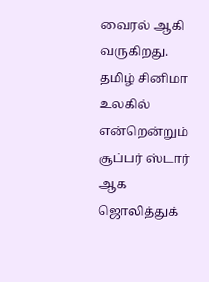வைரல் ஆகி வருகிறது. தமிழ் சினிமா உலகில் என்றென்றும் சூப்பர் ஸ்டார் ஆக ஜொலித்துக்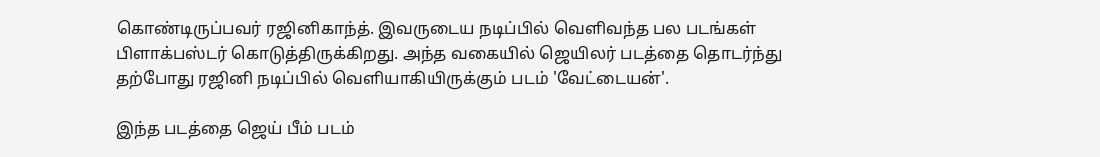கொண்டிருப்பவர் ரஜினிகாந்த். இவருடைய நடிப்பில் வெளிவந்த பல படங்கள் பிளாக்பஸ்டர் கொடுத்திருக்கிறது. அந்த வகையில் ஜெயிலர் படத்தை தொடர்ந்து தற்போது ரஜினி நடிப்பில் வெளியாகியிருக்கும் படம் 'வேட்டையன்'.

இந்த படத்தை ஜெய் பீம் படம்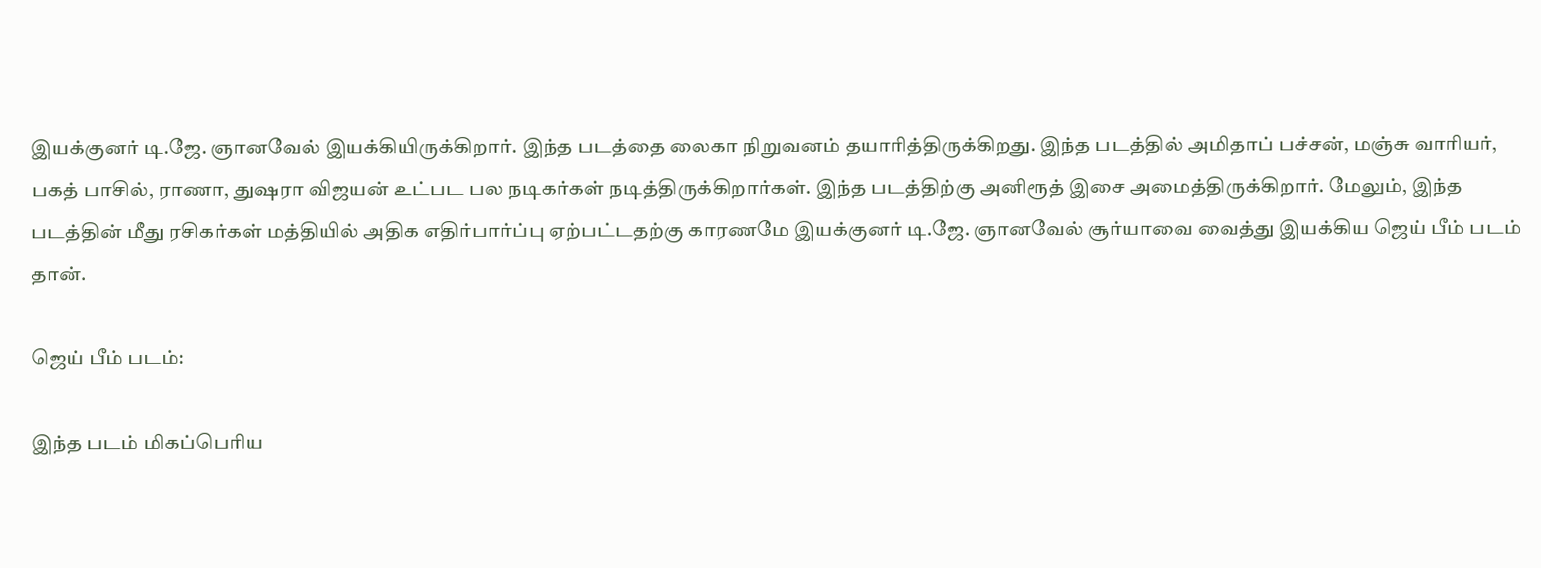இயக்குனர் டி.ஜே. ஞானவேல் இயக்கியிருக்கிறார். இந்த படத்தை லைகா நிறுவனம் தயாரித்திருக்கிறது. இந்த படத்தில் அமிதாப் பச்சன், மஞ்சு வாரியர், பகத் பாசில், ராணா, துஷரா விஜயன் உட்பட பல நடிகர்கள் நடித்திருக்கிறார்கள். இந்த படத்திற்கு அனிரூத் இசை அமைத்திருக்கிறார்‌. மேலும், இந்த படத்தின் மீது ரசிகர்கள் மத்தியில் அதிக எதிர்பார்ப்பு ஏற்பட்டதற்கு காரணமே இயக்குனர் டி.ஜே. ஞானவேல் சூர்யாவை வைத்து இயக்கிய ஜெய் பீம் படம் தான்.

ஜெய் பீம் படம்:

இந்த படம் மிகப்பெரிய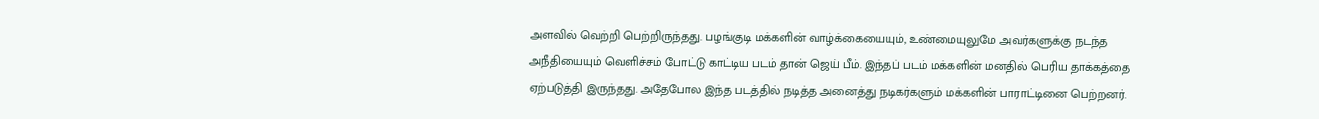அளவில் வெற்றி பெற்றிருந்தது. பழங்குடி மக்களின் வாழ்க்கையையும், உண்மையுலுமே அவர்களுக்கு நடந்த அநீதியையும் வெளிச்சம் போட்டு காட்டிய படம் தான் ஜெய் பீம். இந்தப் படம் மக்களின் மனதில் பெரிய தாக்கத்தை ஏற்படுத்தி இருந்தது. அதேபோல இந்த படத்தில் நடித்த அனைத்து நடிகர்களும் மக்களின் பாராட்டினை பெற்றனர்.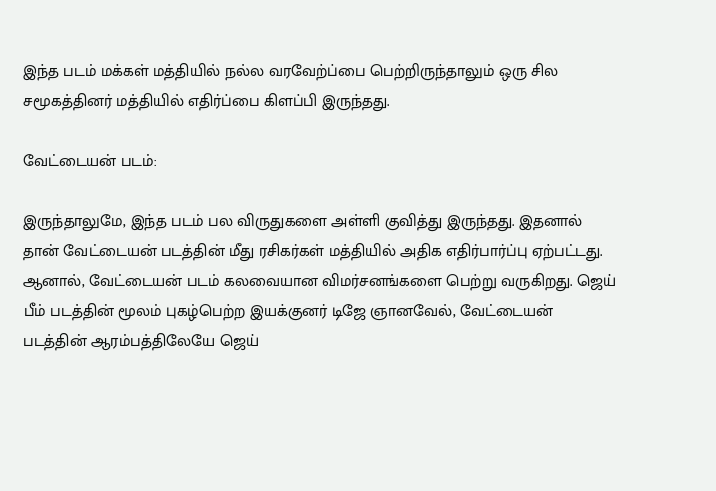இந்த படம் மக்கள் மத்தியில் நல்ல வரவேற்ப்பை பெற்றிருந்தாலும் ஒரு சில சமூகத்தினர் மத்தியில் எதிர்ப்பை கிளப்பி இருந்தது.

வேட்டையன் படம்:

இருந்தாலுமே, இந்த படம் பல விருதுகளை அள்ளி குவித்து இருந்தது. இதனால் தான் வேட்டையன் படத்தின் மீது ரசிகர்கள் மத்தியில் அதிக எதிர்பார்ப்பு ஏற்பட்டது. ஆனால், வேட்டையன் படம் கலவையான விமர்சனங்களை பெற்று வருகிறது. ஜெய் பீம் படத்தின் மூலம் புகழ்பெற்ற இயக்குனர் டிஜே ஞானவேல், வேட்டையன் படத்தின் ஆரம்பத்திலேயே ஜெய்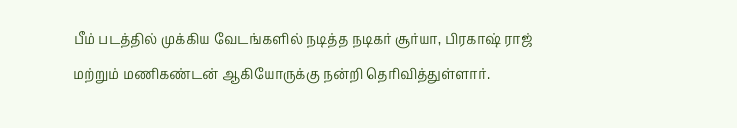பீம் படத்தில் முக்கிய வேடங்களில் நடித்த நடிகர் சூர்யா, பிரகாஷ் ராஜ் மற்றும் மணிகண்டன் ஆகியோருக்கு நன்றி தெரிவித்துள்ளார்.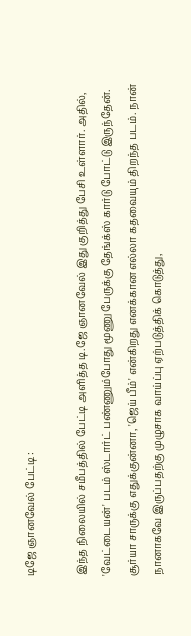டிஜே ஞானவேல் பேட்டி :

இந்த நிலையில் சமீபத்தில் பேட்டி அளித்த டி.ஜே ஞானவேல் இது குறித்து பேசி உள்ளார். அதில், 'வேட்டையன்' படம் ஸ்டார்ட் பண்ணும்போது மூணு பேருக்கு தேங்க்ஸ் கார்டு போட்டு இருந்தேன். சூர்யா சாருக்கு எதுக்குன்னா, 'ஜெய் பீம்' என்கிறது எனக்கான எல்லா கதவையும் திறந்த படம். நான் நானாகவே இருப்பதற்கு முழுசாக வாய்ப்பு ஏற்படுத்திக் கொடுத்து,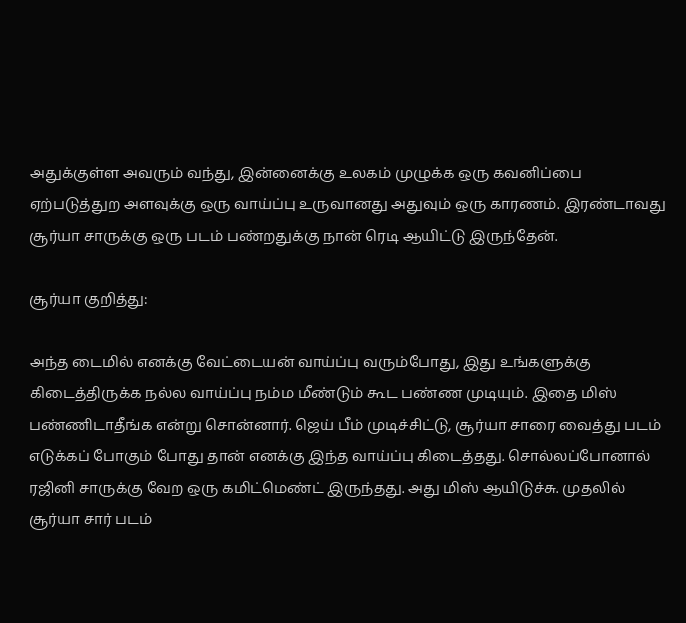அதுக்குள்ள அவரும் வந்து, இன்னைக்கு உலகம் முழுக்க ஒரு கவனிப்பை ஏற்படுத்துற அளவுக்கு ஒரு வாய்ப்பு உருவானது அதுவும் ஒரு காரணம். இரண்டாவது சூர்யா சாருக்கு ஒரு படம் பண்றதுக்கு நான் ரெடி ஆயிட்டு இருந்தேன்.

சூர்யா குறித்து:

அந்த டைமில் எனக்கு வேட்டையன் வாய்ப்பு வரும்போது, இது உங்களுக்கு கிடைத்திருக்க நல்ல வாய்ப்பு நம்ம மீண்டும் கூட பண்ண முடியும். இதை மிஸ் பண்ணிடாதீங்க என்று சொன்னார். ஜெய் பீம் முடிச்சிட்டு, சூர்யா சாரை வைத்து படம் எடுக்கப் போகும் போது தான் எனக்கு இந்த வாய்ப்பு கிடைத்தது. சொல்லப்போனால் ரஜினி சாருக்கு வேற ஒரு கமிட்மெண்ட் இருந்தது. அது மிஸ் ஆயிடுச்சு. முதலில் சூர்யா சார் படம்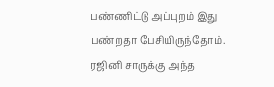பண்ணிட்டு அப்புறம் இது பண்றதா பேசியிருந்தோம். ரஜினி சாருக்கு அந்த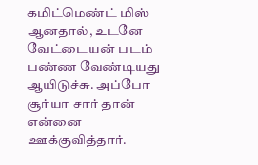கமிட்மெண்ட் மிஸ் ஆனதால், உடனே வேட்டையன் படம் பண்ண வேண்டியது ஆயிடுச்சு. அப்போ சூர்யா சார் தான் என்னை ஊக்குவித்தார்.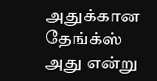அதுக்கான தேங்க்ஸ் அது ‌என்று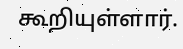கூறியுள்ளார்.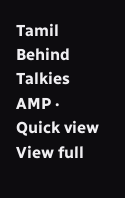Tamil Behind Talkies AMP · Quick view
View full